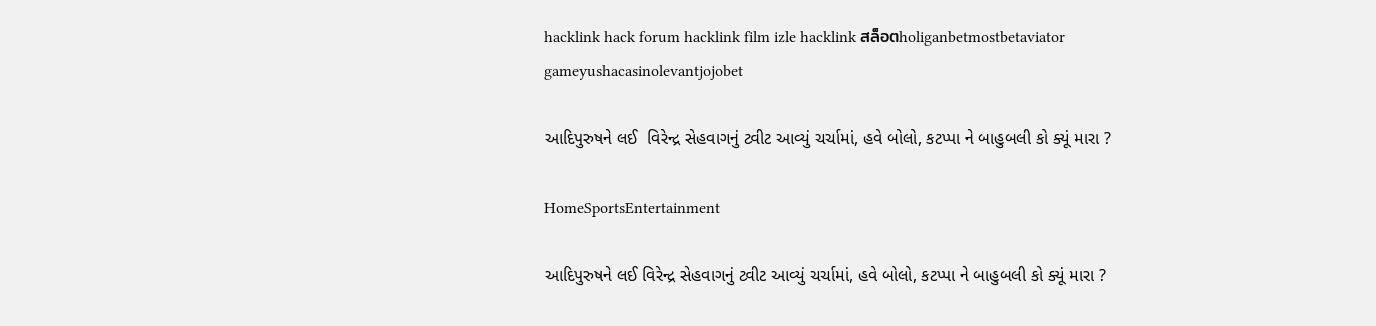hacklink hack forum hacklink film izle hacklink สล็อตholiganbetmostbetaviator gameyushacasinolevantjojobet

આદિપુરુષને લઈ  વિરેન્દ્ર સેહવાગનું ટ્વીટ આવ્યું ચર્ચામાં, હવે બોલો, કટપ્પા ને બાહુબલી કો ક્યૂં મારા ?

HomeSportsEntertainment

આદિપુરુષને લઈ વિરેન્દ્ર સેહવાગનું ટ્વીટ આવ્યું ચર્ચામાં, હવે બોલો, કટપ્પા ને બાહુબલી કો ક્યૂં મારા ?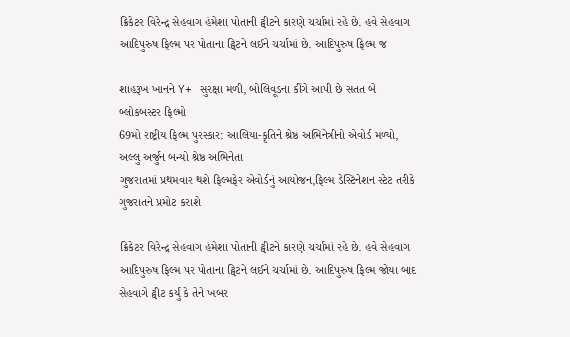ક્રિકેટર વિરેન્દ્ર સેહવાગ હંમેશા પોતાની ટ્વીટને કારણે ચર્ચામાં રહે છે. હવે સેહવાગ આદિપુરુષ ફિલ્મ પર પોતાના ટ્વિટને લઈને ચર્ચામાં છે. આદિપુરુષ ફિલ્મ જ

શાહરૂખ ખાનને Y+ સુરક્ષા મળી, બોલિવૂડના કીંગે આપી છે સતત બે બ્લોકબસ્ટર ફિલ્મો
69મો રાષ્ટ્રીય ફિલ્મ પુરસ્કાર: આલિયા-કૃતિને શ્રેષ્ઠ અભિનેત્રીનો એવોર્ડ મળ્યો, અલ્લુ અર્જુન બન્યો શ્રેષ્ઠ અભિનેતા
ગુજરાતમાં પ્રથમવાર થશે ફિલ્મફેર એવોર્ડનું આયોજન,ફિલ્મ ડેસ્ટિનેશન સ્ટેટ તરીકે ગુજરાતને પ્રમોટ કરાશે

ક્રિકેટર વિરેન્દ્ર સેહવાગ હંમેશા પોતાની ટ્વીટને કારણે ચર્ચામાં રહે છે. હવે સેહવાગ આદિપુરુષ ફિલ્મ પર પોતાના ટ્વિટને લઈને ચર્ચામાં છે. આદિપુરુષ ફિલ્મ જોયા બાદ સેહવાગે ટ્વીટ કર્યું કે તેને ખબર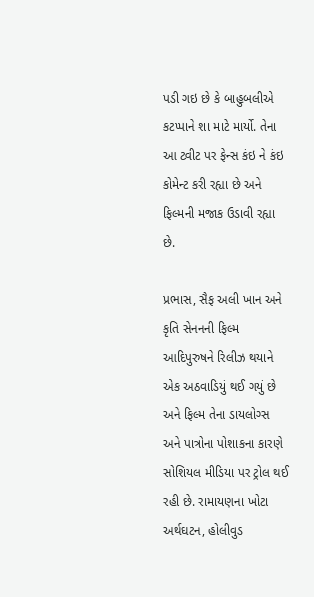પડી ગઇ છે કે બાહુબલીએ કટપ્પાને શા માટે માર્યો. તેના આ ટ્વીટ પર ફેન્સ કંઇ ને કંઇ કોમેન્ટ કરી રહ્યા છે અને ફિલ્મની મજાક ઉડાવી રહ્યા છે.

પ્રભાસ, સૈફ અલી ખાન અને કૃતિ સેનનની ફિલ્મ આદિપુરુષને રિલીઝ થયાને એક અઠવાડિયું થઈ ગયું છે અને ફિલ્મ તેના ડાયલોગ્સ અને પાત્રોના પોશાકના કારણે સોશિયલ મીડિયા પર ટ્રોલ થઈ રહી છે. રામાયણના ખોટા અર્થઘટન, હોલીવુડ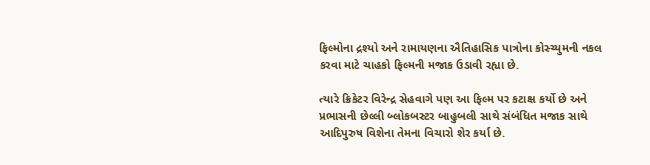ફિલ્મોના દ્રશ્યો અને રામાયણના ઐતિહાસિક પાત્રોના કોસ્ચ્યુમની નકલ કરવા માટે ચાહકો ફિલ્મની મજાક ઉડાવી રહ્યા છે.

ત્યારે ક્રિકેટર વિરેન્દ્ર સેહવાગે પણ આ ફિલ્મ પર કટાક્ષ કર્યો છે અને પ્રભાસની છેલ્લી બ્લોકબસ્ટર બાહુબલી સાથે સંબંધિત મજાક સાથે આદિપુરુષ વિશેના તેમના વિચારો શેર કર્યા છે.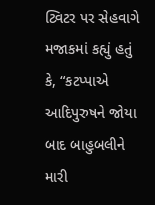ટ્વિટર પર સેહવાગે મજાકમાં કહ્યું હતું કે, “કટપ્પાએ આદિપુરુષને જોયા બાદ બાહુબલીને મારી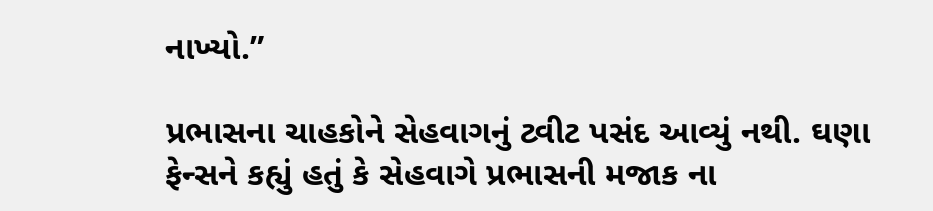નાખ્યો.”

પ્રભાસના ચાહકોને સેહવાગનું ટ્વીટ પસંદ આવ્યું નથી. ઘણા ફેન્સને કહ્યું હતું કે સેહવાગે પ્રભાસની મજાક ના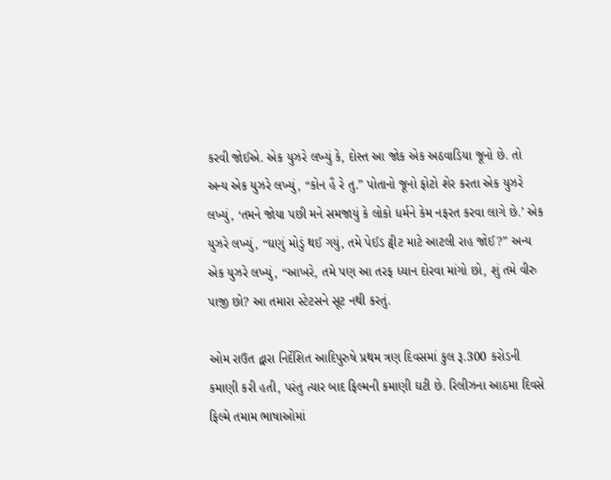કરવી જોઈએ. એક યુઝરે લખ્યું કે, દોસ્ત આ જોક એક અઠવાડિયા જૂનો છે. તો અન્ય એક યુઝરે લખ્યું, “કોન હૈ રે તુ.” પોતાનો જૂનો ફોટો શેર કરતા એક યુઝરે લખ્યું, ‘તમને જોયા પછી મને સમજાયું કે લોકો ધર્મને કેમ નફરત કરવા લાગે છે.’ એક યુઝરે લખ્યું, “ઘણું મોડું થઈ ગયું, તમે પેઈડ ટ્વીટ માટે આટલી રાહ જોઈ?” અન્ય એક યુઝરે લખ્યું, “આખરે, તમે પણ આ તરફ ધ્યાન દોરવા માંગો છો, શું તમે વીરુ પાજી છો? આ તમારા સ્ટેટસને સૂટ નથી કરતું.

ઓમ રાઉત દ્વારા નિર્દેશિત આદિપુરુષે પ્રથમ ત્રણ દિવસમાં કુલ રૂ.300 કરોડની કમાણી કરી હતી, પરંતુ ત્યાર બાદ ફિલ્મની કમાણી ઘટી છે. રિલીઝના આઠમા દિવસે ફિલ્મે તમામ ભાષાઓમાં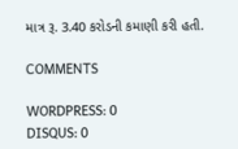માત્ર રૂ. 3.40 કરોડની કમાણી કરી હતી.

COMMENTS

WORDPRESS: 0
DISQUS: 0